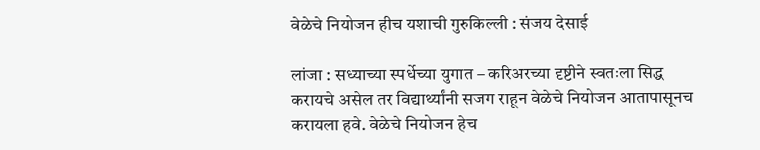वेळेचे नियोजन हीच यशाची गुरुकिल्ली : संजय देसाई

लांजा : सध्याच्या स्पर्धेच्या युगात – करिअरच्या दृष्टीने स्वतःला सिद्ध करायचे असेल तर विद्यार्थ्यांनी सजग राहून वेळेचे नियोजन आतापासूनच करायला हवे. वेळेचे नियोजन हेच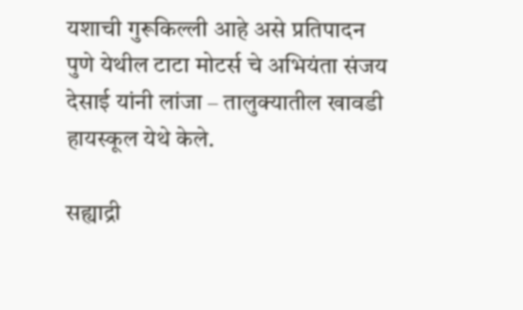यशाची गुरूकिल्ली आहे असे प्रतिपादन पुणे येथील टाटा मोटर्स चे अभियंता संजय देसाई यांनी लांजा – तालुक्यातील खावडी हायस्कूल येथे केले.

सह्याद्री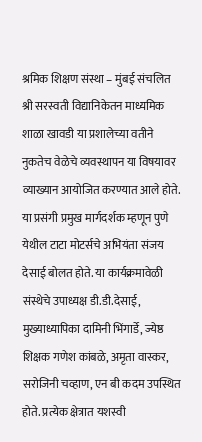श्रमिक शिक्षण संस्था – मुंबई संचलित श्री सरस्वती विद्यानिकेतन माध्यमिक शाळा खावडी या प्रशालेच्या वतीने नुकतेच वेळेचे व्यवस्थापन या विषयावर व्याख्यान आयोजित करण्यात आले होते. या प्रसंगी प्रमुख मार्गदर्शक म्हणून पुणे येथील टाटा मोटर्सचे अभियंता संजय देसाई बोलत होते. या कार्यक्रमावेळी संस्थेचे उपाध्यक्ष डी.डी.देसाई, मुख्याध्यापिका दामिनी भिंगार्डे, ज्येष्ठ शिक्षक गणेश कांबळे, अमृता वास्कर, सरोजिनी चव्हाण, एन बी कदम उपस्थित होते. प्रत्येक क्षेत्रात यशस्वी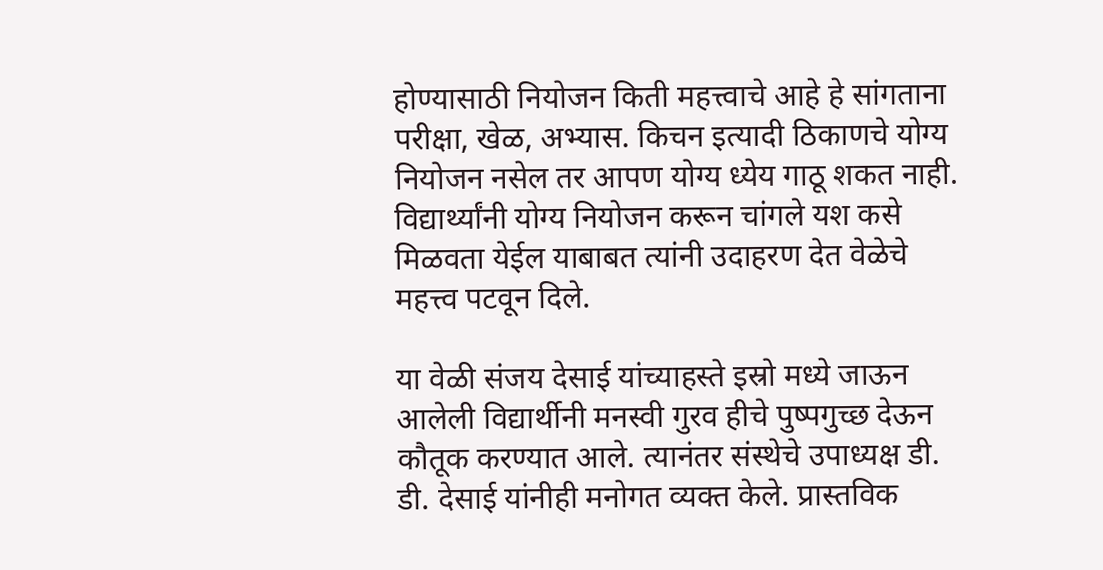होण्यासाठी नियोजन किती महत्त्वाचे आहे हे सांगताना परीक्षा, खेळ, अभ्यास. किचन इत्यादी ठिकाणचे योग्य नियोजन नसेल तर आपण योग्य ध्येय गाठू शकत नाही. विद्यार्थ्यांनी योग्य नियोजन करून चांगले यश कसे मिळवता येईल याबाबत त्यांनी उदाहरण देत वेळेचे महत्त्व पटवून दिले.

या वेळी संजय देसाई यांच्याहस्ते इस्रो मध्ये जाऊन आलेली विद्यार्थीनी मनस्वी गुरव हीचे पुष्पगुच्छ देऊन कौतूक करण्यात आले. त्यानंतर संस्थेचे उपाध्यक्ष डी. डी. देसाई यांनीही मनोगत व्यक्त केले. प्रास्तविक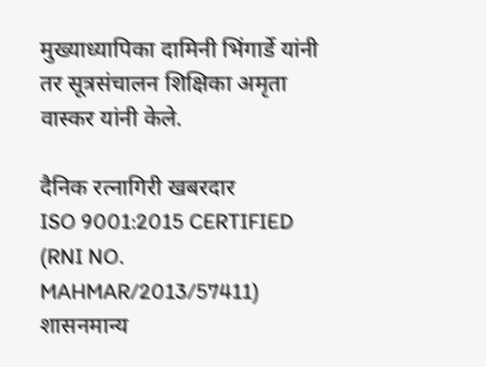मुख्याध्यापिका दामिनी भिंगार्डे यांनी तर सूत्रसंचालन शिक्षिका अमृता वास्कर यांनी केले.

दैनिक रत्नागिरी खबरदार
ISO 9001:2015 CERTIFIED
(RNI NO. MAHMAR/2013/57411)
शासनमान्य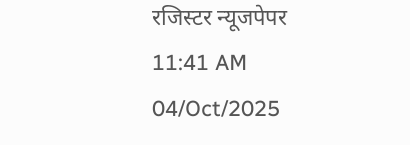रजिस्टर न्यूजपेपर
11:41 AM 04/Oct/2025